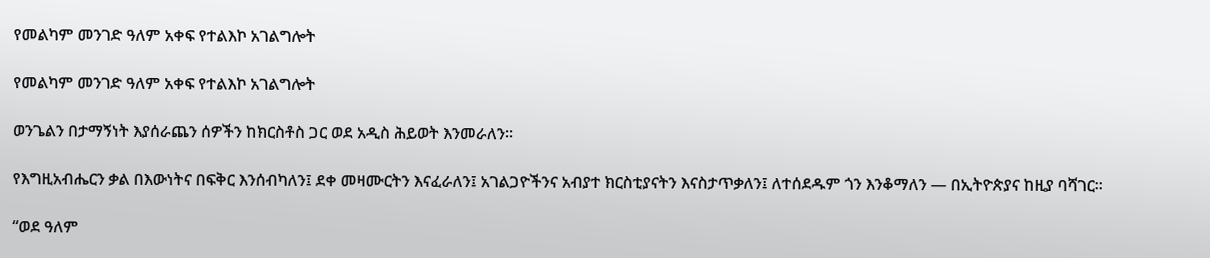የመልካም መንገድ ዓለም አቀፍ የተልእኮ አገልግሎት

የመልካም መንገድ ዓለም አቀፍ የተልእኮ አገልግሎት

ወንጌልን በታማኝነት እያሰራጨን ሰዎችን ከክርስቶስ ጋር ወደ አዲስ ሕይወት እንመራለን።

የእግዚአብሔርን ቃል በእውነትና በፍቅር እንሰብካለን፤ ደቀ መዛሙርትን እናፈራለን፤ አገልጋዮችንና አብያተ ክርስቲያናትን እናስታጥቃለን፤ ለተሰደዱም ጎን እንቆማለን — በኢትዮጵያና ከዚያ ባሻገር።

“ወደ ዓለም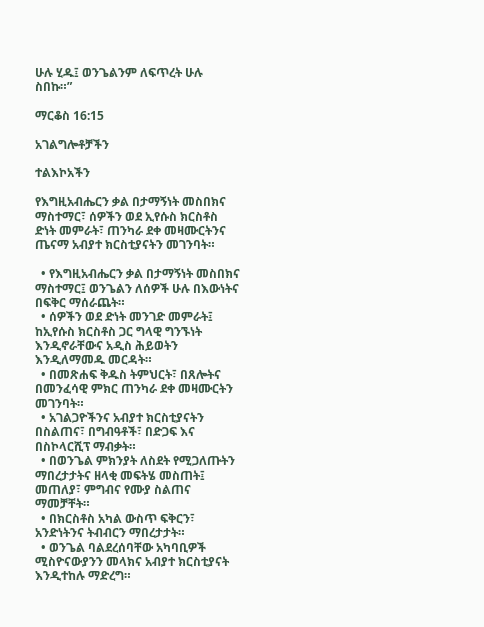ሁሉ ሂዱ፤ ወንጌልንም ለፍጥረት ሁሉ ስበኩ።”

ማርቆስ 16:15

አገልግሎቶቻችን

ተልእኮአችን

የእግዚአብሔርን ቃል በታማኝነት መስበክና ማስተማር፣ ሰዎችን ወደ ኢየሱስ ክርስቶስ ድነት መምራት፣ ጠንካራ ደቀ መዛሙርትንና ጤናማ አብያተ ክርስቲያናትን መገንባት።

  • የእግዚአብሔርን ቃል በታማኝነት መስበክና ማስተማር፤ ወንጌልን ለሰዎች ሁሉ በእውነትና በፍቅር ማሰራጨት።
  • ሰዎችን ወደ ድነት መንገድ መምራት፤ ከኢየሱስ ክርስቶስ ጋር ግላዊ ግንኙነት እንዲኖራቸውና አዲስ ሕይወትን እንዲለማመዱ መርዳት።
  • በመጽሐፍ ቅዱስ ትምህርት፣ በጸሎትና በመንፈሳዊ ምክር ጠንካራ ደቀ መዛሙርትን መገንባት።
  • አገልጋዮችንና አብያተ ክርስቲያናትን በስልጠና፣ በግብዓቶች፣ በድጋፍ እና በስኮላርሺፕ ማብቃት።
  • በወንጌል ምክንያት ለስደት የሚጋለጡትን ማበረታታትና ዘላቂ መፍትሄ መስጠት፤ መጠለያ፣ ምግብና የሙያ ስልጠና ማመቻቸት።
  • በክርስቶስ አካል ውስጥ ፍቅርን፣ አንድነትንና ትብብርን ማበረታታት።
  • ወንጌል ባልደረሰባቸው አካባቢዎች ሚስዮናውያንን መላክና አብያተ ክርስቲያናት እንዲተከሉ ማድረግ።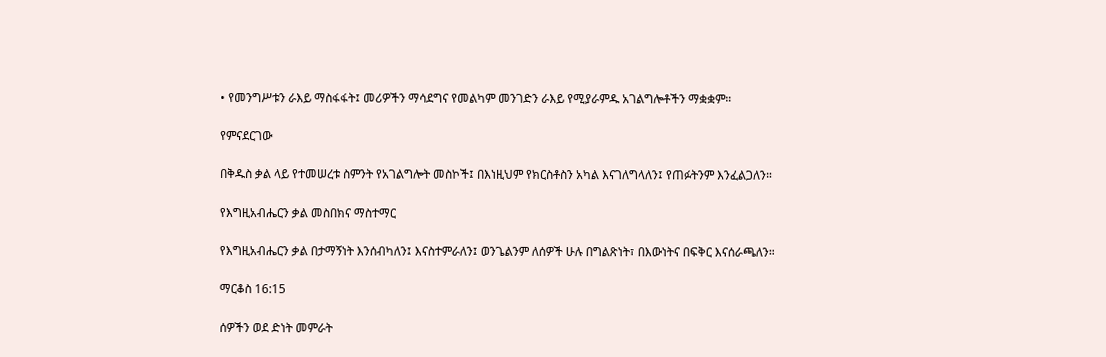• የመንግሥቱን ራእይ ማስፋፋት፤ መሪዎችን ማሳደግና የመልካም መንገድን ራእይ የሚያራምዱ አገልግሎቶችን ማቋቋም።

የምናደርገው

በቅዱስ ቃል ላይ የተመሠረቱ ስምንት የአገልግሎት መስኮች፤ በእነዚህም የክርስቶስን አካል እናገለግላለን፤ የጠፉትንም እንፈልጋለን።

የእግዚአብሔርን ቃል መስበክና ማስተማር

የእግዚአብሔርን ቃል በታማኝነት እንሰብካለን፤ እናስተምራለን፤ ወንጌልንም ለሰዎች ሁሉ በግልጽነት፣ በእውነትና በፍቅር እናሰራጫለን።

ማርቆስ 16:15

ሰዎችን ወደ ድነት መምራት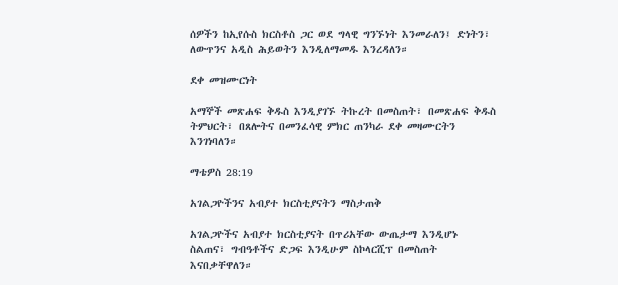ሰዎችን ከኢየሱስ ክርስቶስ ጋር ወደ ግላዊ ግንኙነት እንመራለን፤ ድነትን፣ ለውጥንና አዲስ ሕይወትን እንዲለማመዱ እንረዳለን።

ደቀ መዝሙርነት

አማኞች መጽሐፍ ቅዱስ እንዲያገኙ ትኩረት በመስጠት፣ በመጽሐፍ ቅዱስ ትምህርት፣ በጸሎትና በመንፈሳዊ ምክር ጠንካራ ደቀ መዛሙርትን እንገነባለን።

ማቴዎስ 28:19

አገልጋዮችንና አብያተ ክርስቲያናትን ማስታጠቅ

አገልጋዮችና አብያተ ክርስቲያናት በጥሪአቸው ውጤታማ እንዲሆኑ ስልጠና፣ ግብዓቶችና ድጋፍ እንዲሁም ስኮላርሺፕ በመስጠት እናበቃቸዋለን።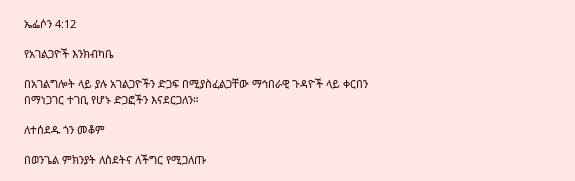ኤፌሶን 4:12

የአገልጋዮች እንክብካቤ

በአገልግሎት ላይ ያሉ አገልጋዮችን ድጋፍ በሚያስፈልጋቸው ማኅበራዊ ጉዳዮች ላይ ቀርበን በማነጋገር ተገቢ የሆኑ ድጋፎችን እናደርጋለን።

ለተሰደዱ ጎን መቆም

በወንጌል ምክንያት ለስደትና ለችግር የሚጋለጡ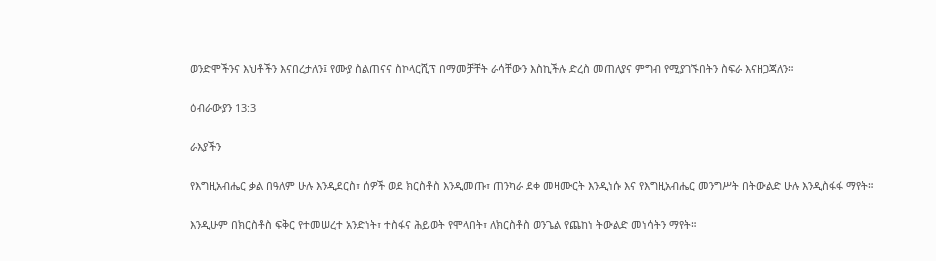ወንድሞችንና እህቶችን እናበረታለን፤ የሙያ ስልጠናና ስኮላርሺፕ በማመቻቸት ራሳቸውን እስኪችሉ ድረስ መጠለያና ምግብ የሚያገኙበትን ስፍራ እናዘጋጃለን።

ዕብራውያን 13:3

ራእያችን

የእግዚአብሔር ቃል በዓለም ሁሉ እንዲደርስ፣ ሰዎች ወደ ክርስቶስ እንዲመጡ፣ ጠንካራ ደቀ መዛሙርት እንዲነሱ እና የእግዚአብሔር መንግሥት በትውልድ ሁሉ እንዲስፋፋ ማየት።

እንዲሁም በክርስቶስ ፍቅር የተመሠረተ አንድነት፣ ተስፋና ሕይወት የሞላበት፣ ለክርስቶስ ወንጌል የጨከነ ትውልድ መነሳትን ማየት።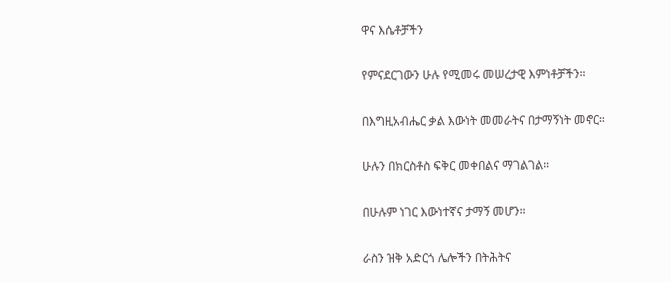ዋና እሴቶቻችን

የምናደርገውን ሁሉ የሚመሩ መሠረታዊ እምነቶቻችን።

በእግዚአብሔር ቃል እውነት መመራትና በታማኝነት መኖር።

ሁሉን በክርስቶስ ፍቅር መቀበልና ማገልገል።

በሁሉም ነገር እውነተኛና ታማኝ መሆን።

ራስን ዝቅ አድርጎ ሌሎችን በትሕትና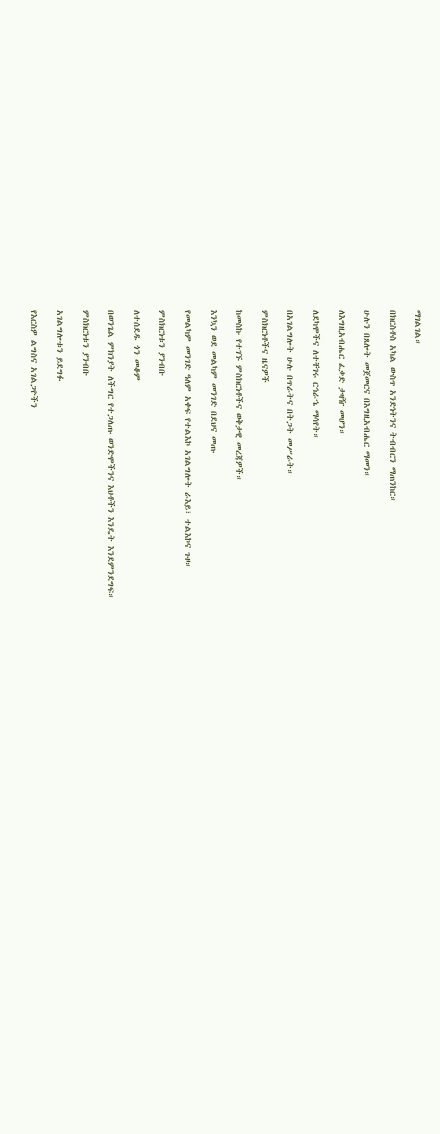ማገልገል።

በክርስቶስ አካል ውስጥ አንድነትንና ትብብርን ማጠንከር።

ሁሉን በጸሎት መጀመርና በእግዚአብሔር ማመን።

ለእግዚአብሔር ፈቃድ ታዛዥ መሆን።

ለደካሞችና ለተቸገሩ ርኅራኄ ማሳየት።

በአገልግሎት ሁሉ በጥራትና በትጋት መሥራት።

ምስክርነቶችና ዜናዎች

ከመስኩ የተገኙ ምስክርነቶችና ወቅታዊ መረጃዎች።

እንኳን ወደ መልካም መንገድ በደህና መጡ

የመልካም መንገድ ዓለም አቀፍ የተልእኮ አገልግሎት ራእይ፣ ተልእኮና ጉዞ።

ምስክርነቱን ያንብቡ

ለተሰደዱ ጎን መቆም

በወንጌል ምክንያት ለችግር የተጋለጡ ወንድሞችንና እህቶችን እንዴት እንደምንደግፍ።

ምስክርነቱን ያንብቡ

አገልግሎቱን ይደግፉ

የእርስዎ ልግስና አገልጋዮችን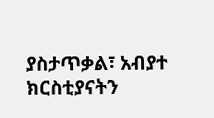ያስታጥቃል፣ አብያተ ክርስቲያናትን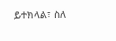ይተክላል፣ ስለ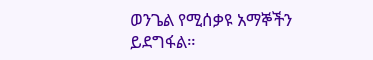ወንጌል የሚሰቃዩ አማኞችን ይደግፋል።